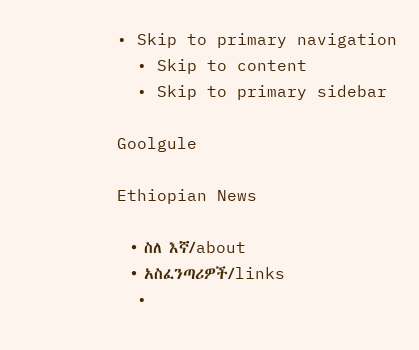• Skip to primary navigation
  • Skip to content
  • Skip to primary sidebar

Goolgule

Ethiopian News

  • ስለ እኛ/about
  • አስፈንጣሪዎች/links
  •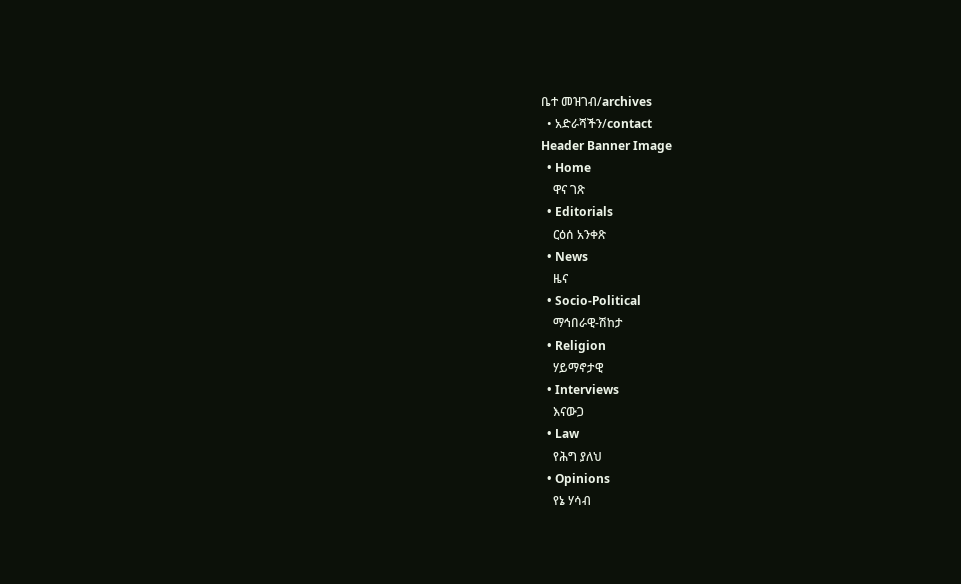ቤተ መዝገብ/archives
  • አድራሻችን/contact
Header Banner Image
  • Home
    ዋና ገጽ
  • Editorials
    ርዕሰ አንቀጽ
  • News
    ዜና
  • Socio-Political
    ማኅበራዊ-ሽከታ
  • Religion
    ሃይማኖታዊ
  • Interviews
    እናውጋ
  • Law
    የሕግ ያለህ
  • Opinions
    የኔ ሃሳብ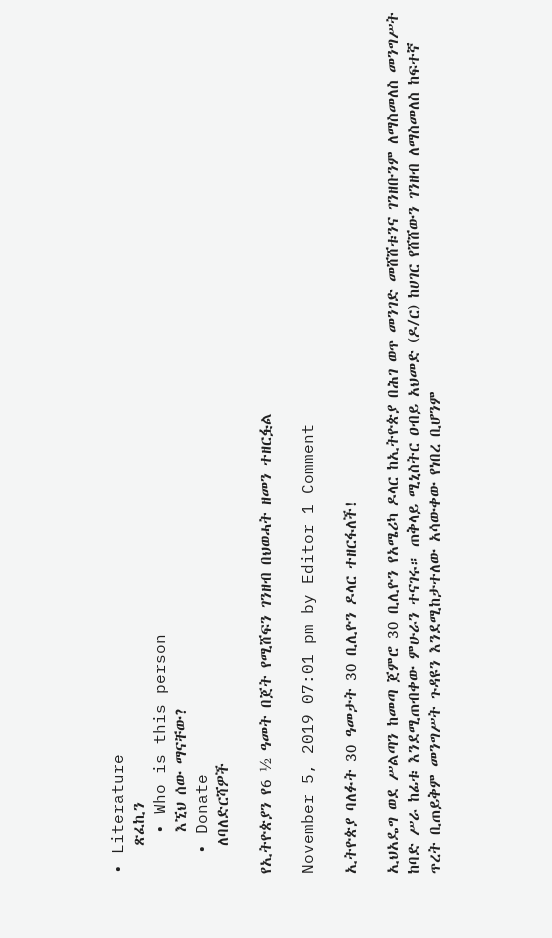• Literature
    ጽፈኪን
    • Who is this person
      እኚህ ሰው ማናቸው?
  • Donate
    ለባለድርሻዎች

የኢትዮጵያን የ6 ½ ዓመት በጀት የሚሸፍን ገንዘብ በህወሓት ዘመን ተዘርፏል

November 5, 2019 07:01 pm by Editor 1 Comment

ኢትዮጵያ ባለፉት 30 ዓመታት 30 ቢሊዮን ዶላር ተዘርፋለች!

ኢህአዴግ ወደ ሥልጣን ከመጣ ጀምሮ 30 ቢሊዮን የአሜሪካ ዶላር ከኢትዮጵያ በሕገ ወጥ መንገድ መሸሸቱንና ገንዘቡንም ለማስመለስ መንግሥት ከባድ ሥራ ከፊቱ እንደሚጠብቀው ምሁራን ተናገሩ። ጠቅላይ ሚኒስትር ዐብይ አህመድ (ዶ/ር) ከሀገር የሸሸውን ገንዘብ ለማስመለስ ከፍተኛ ጥረት ቢጠይቅም መንግሥት ጉዳዩን እንደሚከታተለው አሳውቀው የነበረ ቢሆንም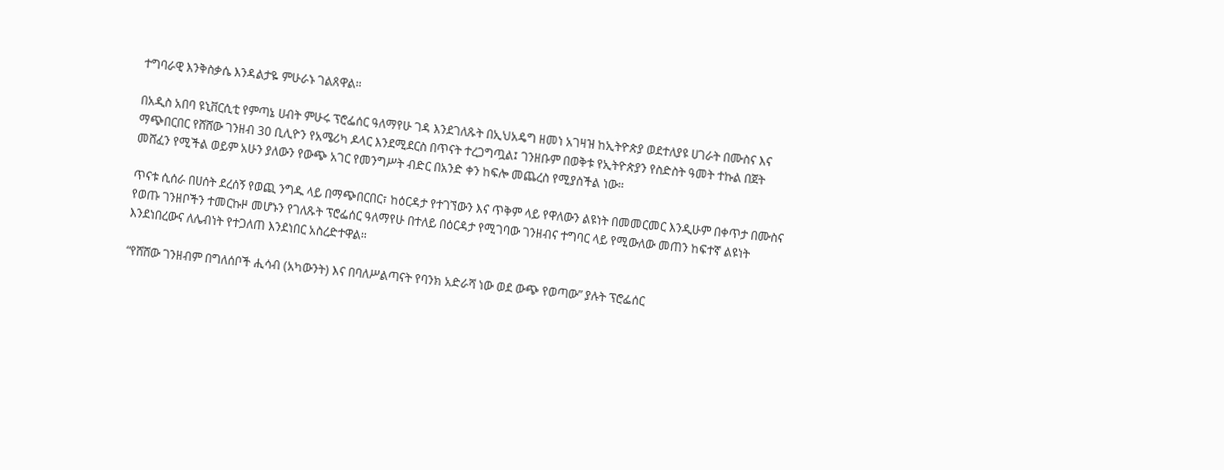ተግባራዊ እንቅስቃሴ እንዳልታዬ ምሁራኑ ገልጸዋል።

በአዲስ አበባ ዩኒቨርሲቲ የምጣኔ ሀብት ምሁሩ ፕሮፌሰር ዓለማየሁ ገዳ እንደገለጹት በኢህአዴግ ዘመነ አገዛዝ ከኢትዮጵያ ወደተለያዩ ሀገራት በሙስና እና ማጭበርበር የሸሸው ገንዘብ 30 ቢሊዮን የአሜሪካ ዶላር እንደሚደርስ በጥናት ተረጋግጧል፤ ገንዘቡም በወቅቱ የኢትዮጵያን የስድስት ዓመት ተኩል በጀት መሸፈን የሚችል ወይም አሁን ያለውን የውጭ አገር የመንግሥት ብድር በአንድ ቀን ከፍሎ መጨረስ የሚያስችል ነው።

ጥናቱ ሲሰራ በሀሰት ደረሰኝ የወጪ ንግዱ ላይ በማጭበርበር፣ ከዕርዳታ የተገኘውን እና ጥቅም ላይ የዋለውን ልዩነት በመመርመር እንዲሁም በቀጥታ በሙስና የወጡ ገንዘቦችን ተመርኩዞ መሆኑን የገለጹት ፕሮፌሰር ዓለማየሁ በተለይ በዕርዳታ የሚገባው ገንዘብና ተግባር ላይ የሚውለው መጠን ከፍተኛ ልዩነት እንደነበረውና ለሌብነት የተጋለጠ እንደነበር አስረድተዋል።

“የሸሸው ገንዘብም በግለሰቦች ሒሳብ (አካውንት) እና በባለሥልጣናት የባንክ አድራሻ ነው ወደ ውጭ የወጣው” ያሉት ፕሮፌሰር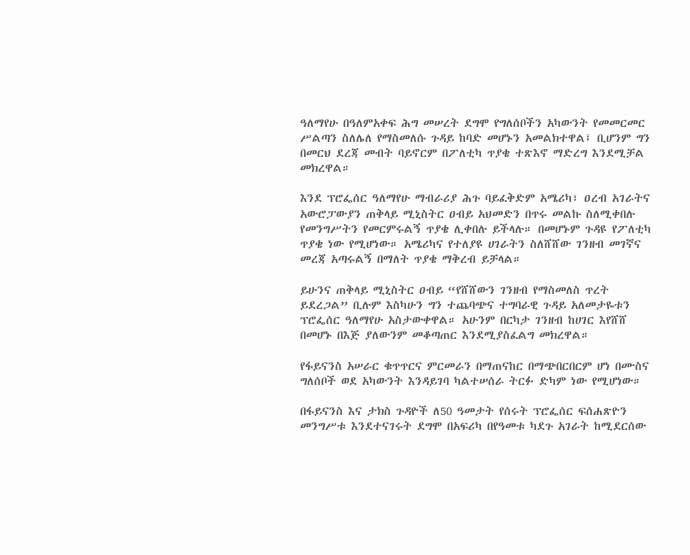ዓለማየሁ በዓለምአቀፍ ሕግ መሠረት ደግሞ የግለሰቦችን አካውንት የመመርመር ሥልጣን ስለሌለ የማስመለሱ ጉዳይ ከባድ መሆኑን አመልክተዋል፤ ቢሆንም ግን በመርህ ደረጃ መብት ባይኖርም በፖለቲካ ጥያቄ ተጽእኖ ማድረግ እንደሚቻል መክረዋል።

እንደ ፕሮፌሰር ዓለማየሁ ማብራሪያ ሕጉ ባይፈቅድም አሜሪካ፣ ዐረብ አገራትና አውሮፓውያን ጠቅላይ ሚኒስትር ዐብይ አህመድን በጥሩ መልኩ ስለሚቀበሉ የመንግሥትን የመርምሩልኝ ጥያቄ ሊቀበሉ ይችላሉ። በመሆኑም ጉዳዩ የፖለቲካ ጥያቄ ነው የሚሆነው። አሜሪካና የተለያዩ ሀገራትን ስለሸሸው ገንዘብ መገኛና መረጃ አጣሩልኝ በማለት ጥያቄ ማቅረብ ይቻላል።

ይሁንና ጠቅላይ ሚኒስትር ዐብይ “የሸሸውን ገንዘብ የማስመለስ ጥረት ይደረጋል” ቢሉም እስካሁን ግን ተጨባጭና ተግባራዊ ጉዳይ አለመታዬቱን ፕሮፌሰር ዓለማየሁ አስታውቀዋል። አሁንም በርካታ ገንዘብ ከሀገር እየሸሸ በመሆኑ በእጅ ያለውንም መቆጣጠር እንደሚያስፈልግ መክረዋል።

የፋይናንስ አሠራር ቁጥጥርና ምርመራን በማጠናከር በማጭበርበርም ሆነ በሙስና ግለሰቦች ወደ አካውንት እንዳይገባ ካልተሠሰራ ትርፉ ድካም ነው የሚሆነው።

በፋይናንስ እና ታክስ ጉዳዮች ለ50 ዓመታት የሰሩት ፕሮፌሰር ፍሰሐጽዮን መንግሥቱ እንደተናገሩት ደግሞ በአፍሪካ በየዓመቱ ካደጉ አገራት ከሚደርሰው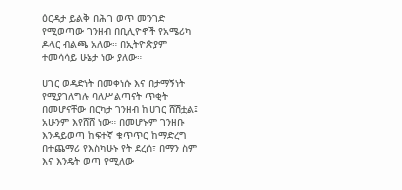ዕርዳታ ይልቅ በሕገ ወጥ መንገድ የሚወጣው ገንዘብ በቢሊዮኖች የአሜሪካ ዶላር ብልጫ አለው። በኢትዮጵያም ተመሳሳይ ሁኔታ ነው ያለው።

ሀገር ወዳድነት በመቀነሱ እና በታማኝነት የሚያገለግሉ ባለሥልጣናት ጥቂት በመሆናቸው በርካታ ገንዘብ ከሀገር ሸሽቷል፤ አሁንም እየሸሸ ነው። በመሆኑም ገንዘቡ እንዳይወጣ ከፍተኛ ቁጥጥር ከማድረግ በተጨማሪ የእስካሁኑ የት ደረሰ፣ በማን ስም እና እንዴት ወጣ የሚለው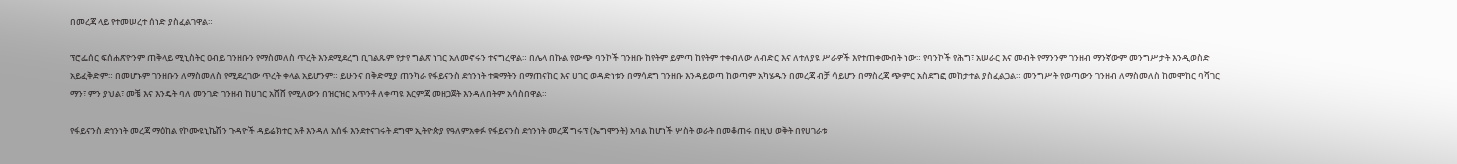በመረጃ ላይ የተመሠረተ ሰነድ ያስፈልገዋል።

ፕሮፌሰር ፍሰሐጽዮንም ጠቅላይ ሚኒስትር ዐብይ ገንዘቡን የማስመለስ ጥረት እንደሚደረግ ቢገልጹም የታየ ግልጽ ነገር አለመኖሩን ተናግረዋል። በሌላ በኩል የውጭ ባንኮች ገንዘቡ ከየትም ይምጣ ከየትም ተቀብለው ለብድር እና ለተለያዩ ሥራዎች እየተጠቀሙበት ነው። የባንኮች የሕግ፣ አሠራር እና መብት የማንንም ገንዘብ ማንኛውም መንግሥታት እንዲወስድ አይፈቅድም። በመሆኑም ገንዘቡን ለማስመለስ የሚደረገው ጥረት ቀላል አይሆንም። ይሁንና በቅድሚያ ጠንካራ የፋይናንስ ደኅንነት ተቋማትን በማጠናከር እና ሀገር ወዳድነቱን በማሳደግ ገንዘቡ እንዳይወጣ ከወጣም አካሄዱን በመረጃ ብቻ ሳይሆን በማስረጃ ጭምር አስደግፎ መከታተል ያስፈልጋል። መንግሥት የወጣውን ገንዘብ ለማስመለስ ከመሞከር ባሻገር ማን፣ ምን ያህል፣ መቼ እና እንዴት ባለ መንገድ ገንዘብ ከሀገር አሸሸ የሚለውን በዝርዝር አጥንቶ ለቀጣዩ እርምጃ መዘጋጀት እንዳለበትም አሳስበዋል።

የፋይናንስ ደኅንነት መረጃ ማዕከል የኮሙዩኒኬሽን ጉዳዮች ዳይሬክተር አቶ እንዳለ አሰፋ እንደተናገሩት ደግሞ ኢትዮጵያ የዓለምአቀፉ የፋይናንስ ደኅንነት መረጃ ግሩፕ (ኤግሞንት) አባል ከሆነች ሦስት ወራት በመቆጠሩ በዚህ ወቅት በየሀገራቱ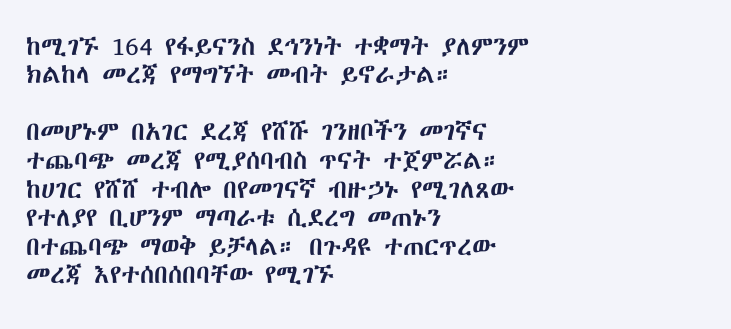ከሚገኙ 164 የፋይናንስ ደኅንነት ተቋማት ያለምንም ክልከላ መረጃ የማግኘት መብት ይኖራታል።

በመሆኑም በአገር ደረጃ የሸሹ ገንዘቦችን መገኛና ተጨባጭ መረጃ የሚያሰባብስ ጥናት ተጀምሯል። ከሀገር የሸሸ ተብሎ በየመገናኛ ብዙኃኑ የሚገለጸው የተለያየ ቢሆንም ማጣራቱ ሲደረግ መጠኑን በተጨባጭ ማወቅ ይቻላል። በጉዳዩ ተጠርጥረው መረጃ እየተሰበሰበባቸው የሚገኙ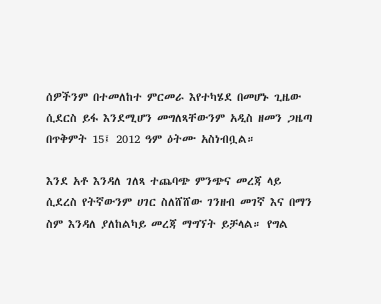ሰዎችንም በተመለከተ ምርመራ እየተካሄደ በመሆኑ ጊዜው ሲደርስ ይፋ እንደሚሆን መግለጻቸውንም አዲስ ዘመን ጋዜጣ በጥቅምት 15፤ 2012 ዓም ዕትሙ አስነብቧል።

እንደ አቶ እንዳለ ገለጻ ተጨባጭ ምንጭና መረጃ ላይ ሲደረስ የትኛውንም ሀገር ስለሸሸው ገንዘብ መገኛ እና በማን ስም እንዳለ ያለከልካይ መረጃ ማግኘት ይቻላል። የግል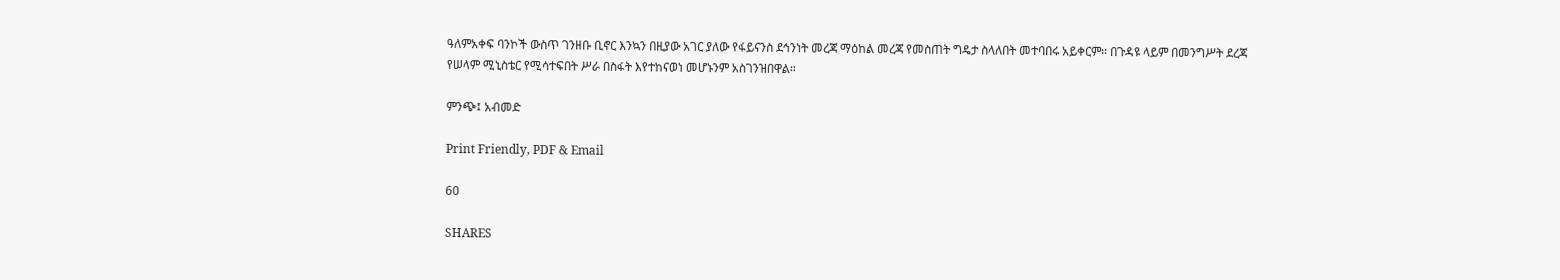ዓለምአቀፍ ባንኮች ውስጥ ገንዘቡ ቢኖር እንኳን በዚያው አገር ያለው የፋይናንስ ደኅንነት መረጃ ማዕከል መረጃ የመስጠት ግዴታ ስላለበት መተባበሩ አይቀርም። በጉዳዩ ላይም በመንግሥት ደረጃ የሠላም ሚኒስቴር የሚሳተፍበት ሥራ በስፋት እየተከናወነ መሆኑንም አስገንዝበዋል።

ምንጭ፤ አብመድ

Print Friendly, PDF & Email

60

SHARES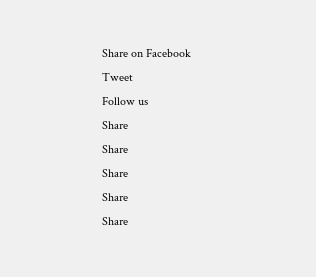Share on Facebook
Tweet
Follow us
Share
Share
Share
Share
Share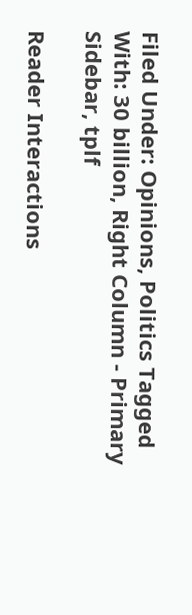Filed Under: Opinions, Politics Tagged With: 30 billion, Right Column - Primary Sidebar, tplf

Reader Interactions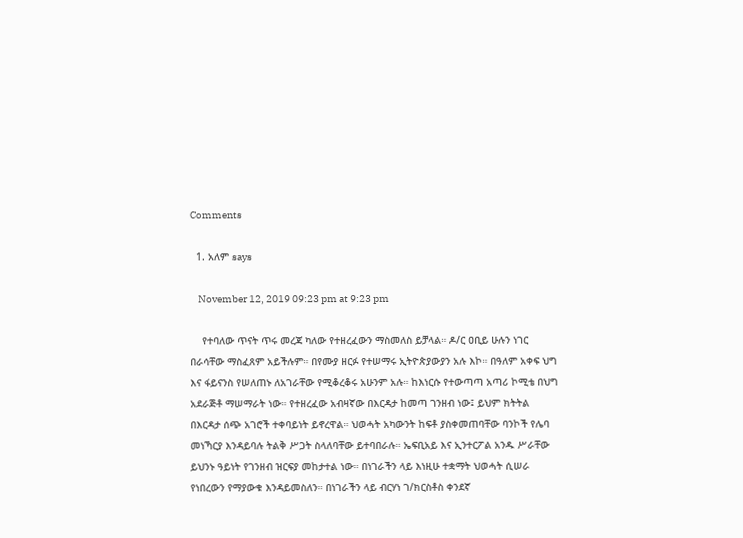Comments

  1. አለም says

    November 12, 2019 09:23 pm at 9:23 pm

    የተባለው ጥናት ጥሩ መረጃ ካለው የተዘረፈውን ማስመለስ ይቻላል። ዶ/ር ዐቢይ ሁሉን ነገር በራሳቸው ማስፈጸም አይችሉም። በየሙያ ዘርፉ የተሠማሩ ኢትዮጵያውያን አሉ እኮ። በዓለም አቀፍ ህግ እና ፋይናንስ የሠለጠኑ ለአገራቸው የሚቆረቆሩ አሁንም አሉ። ከእነርሱ የተውጣጣ አጣሪ ኮሚቴ በህግ አደራጅቶ ማሠማራት ነው። የተዘረፈው አብዛኛው በእርዳታ ከመጣ ገንዘብ ነው፤ ይህም ክትትል በእርዳታ ሰጭ አገሮች ተቀባይነት ይኖረዋል። ህወሓት አካውንት ከፍቶ ያስቀመጠባቸው ባንኮች የሌባ መነኻርያ እንዳይባሉ ትልቅ ሥጋት ስላለባቸው ይተባበራሉ። ኤፍቢአይ እና ኢንተርፖል አንዱ ሥራቸው ይህንኑ ዓይነት የገንዘብ ዝርፍያ መከታተል ነው። በነገራችን ላይ እነዚሁ ተቋማት ህወሓት ሲሠራ የነበረውን የማያውቁ እንዳይመስለን። በነገራችን ላይ ብርሃነ ገ/ክርስቶስ ቀንደኛ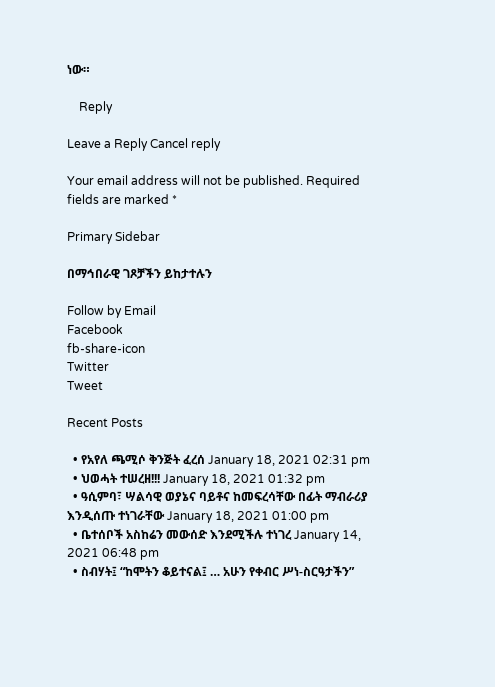ነው።

    Reply

Leave a Reply Cancel reply

Your email address will not be published. Required fields are marked *

Primary Sidebar

በማኅበራዊ ገጾቻችን ይከታተሉን

Follow by Email
Facebook
fb-share-icon
Twitter
Tweet

Recent Posts

  • የአየለ ጫሚሶ ቅንጅት ፈረሰ January 18, 2021 02:31 pm
  • ህወሓት ተሠረዘ!!! January 18, 2021 01:32 pm
  • ዓሲምባ፣ ሣልሳዊ ወያኔና ባይቶና ከመፍረሳቸው በፊት ማብራሪያ እንዲሰጡ ተነገራቸው January 18, 2021 01:00 pm
  • ቤተሰቦች አስከሬን መውሰድ እንደሚችሉ ተነገረ January 14, 2021 06:48 pm
  • ስብሃት፤ “ከሞትን ቆይተናል፤ … አሁን የቀብር ሥነ-ስርዓታችን”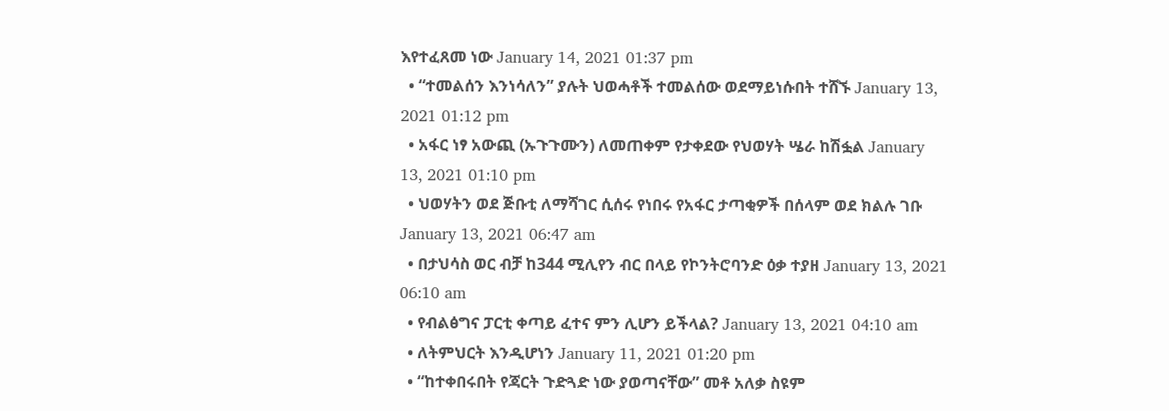እየተፈጸመ ነው January 14, 2021 01:37 pm
  • “ተመልሰን እንነሳለን” ያሉት ህወሓቶች ተመልሰው ወደማይነሱበት ተሸኙ January 13, 2021 01:12 pm
  • አፋር ነፃ አውጪ (ኡጉጉሙን) ለመጠቀም የታቀደው የህወሃት ሤራ ከሽፏል January 13, 2021 01:10 pm
  • ህወሃትን ወደ ጅቡቲ ለማሻገር ሲሰሩ የነበሩ የአፋር ታጣቂዎች በሰላም ወደ ክልሉ ገቡ January 13, 2021 06:47 am
  • በታህሳስ ወር ብቻ ከ344 ሚሊየን ብር በላይ የኮንትሮባንድ ዕቃ ተያዘ January 13, 2021 06:10 am
  • የብልፅግና ፓርቲ ቀጣይ ፈተና ምን ሊሆን ይችላል? January 13, 2021 04:10 am
  • ለትምህርት እንዲሆነን January 11, 2021 01:20 pm
  • “ከተቀበሩበት የጃርት ጉድጓድ ነው ያወጣናቸው” መቶ አለቃ ስዩም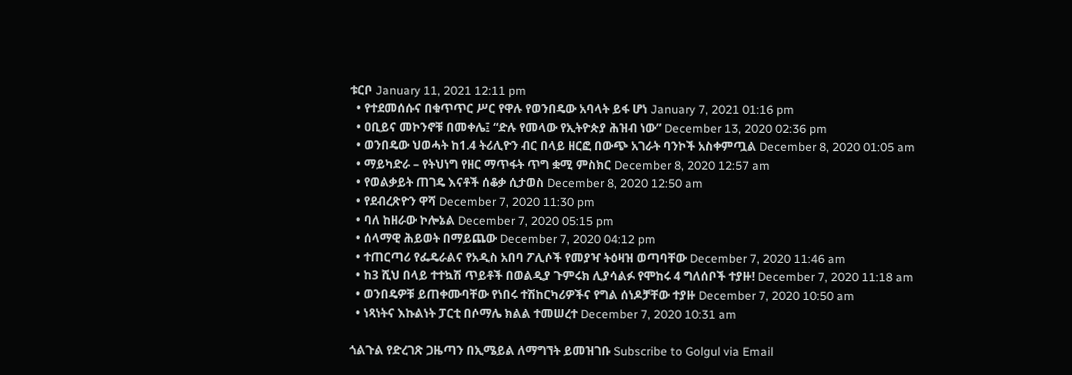ቱርቦ January 11, 2021 12:11 pm
  • የተደመሰሱና በቁጥጥር ሥር የዋሉ የወንበዴው አባላት ይፋ ሆነ January 7, 2021 01:16 pm
  • ዐቢይና መኮንኖቹ በመቀሌ፤ “ድሉ የመላው የኢትዮጵያ ሕዝብ ነው” December 13, 2020 02:36 pm
  • ወንበዴው ህወሓት ከ1.4 ትሪሊዮን ብር በላይ ዘርፎ በውጭ አገራት ባንኮች አስቀምጧል December 8, 2020 01:05 am
  • ማይካድራ – የትህነግ የዘር ማጥፋት ጥግ ቋሚ ምስክር December 8, 2020 12:57 am
  • የወልቃይት ጠገዴ እናቶች ሰቆቃ ሲታወስ December 8, 2020 12:50 am
  • የደብረጽዮን ዋሻ December 7, 2020 11:30 pm
  • ባለ ከዘራው ኮሎኔል December 7, 2020 05:15 pm
  • ሰላማዊ ሕይወት በማይጨው December 7, 2020 04:12 pm
  • ተጠርጣሪ የፌዴራልና የአዲስ አበባ ፖሊሶች የመያዣ ትዕዛዝ ወጣባቸው December 7, 2020 11:46 am
  • ከ3 ሺህ በላይ ተተኳሽ ጥይቶች በወልዲያ ጉምሩክ ሊያሳልፉ የሞከሩ 4 ግለሰቦች ተያዙ! December 7, 2020 11:18 am
  • ወንበዴዎቹ ይጠቀሙባቸው የነበሩ ተሽከርካሪዎችና የግል ሰነዶቻቸው ተያዙ December 7, 2020 10:50 am
  • ነጻነትና እኩልነት ፓርቲ በሶማሌ ክልል ተመሠረተ December 7, 2020 10:31 am

ጎልጉል የድረገጽ ጋዜጣን በኢሜይል ለማግኘት ይመዝገቡ Subscribe to Golgul via Email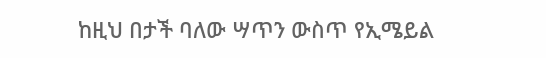ከዚህ በታች ባለው ሣጥን ውስጥ የኢሜይል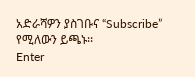አድራሻዎን ያስገቡና “Subscribe” የሚለውን ይጫኑ፡፡
Enter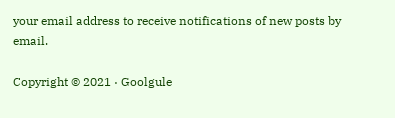your email address to receive notifications of new posts by email.

Copyright © 2021 · Goolgule